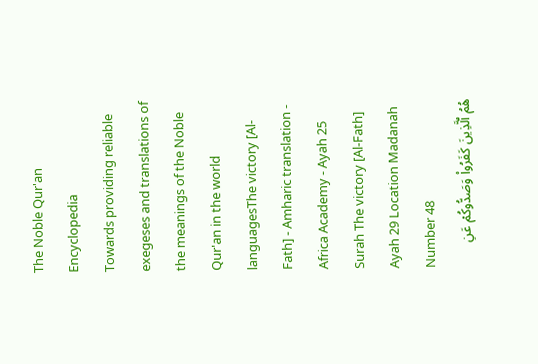The Noble Qur'an Encyclopedia
Towards providing reliable exegeses and translations of the meanings of the Noble Qur'an in the world languagesThe victory [Al-Fath] - Amharic translation - Africa Academy - Ayah 25
Surah The victory [Al-Fath] Ayah 29 Location Madanah Number 48
هُمُ ٱلَّذِينَ كَفَرُواْ وَصَدُّوكُمۡ عَنِ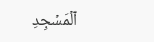ٱلۡمَسۡجِدِ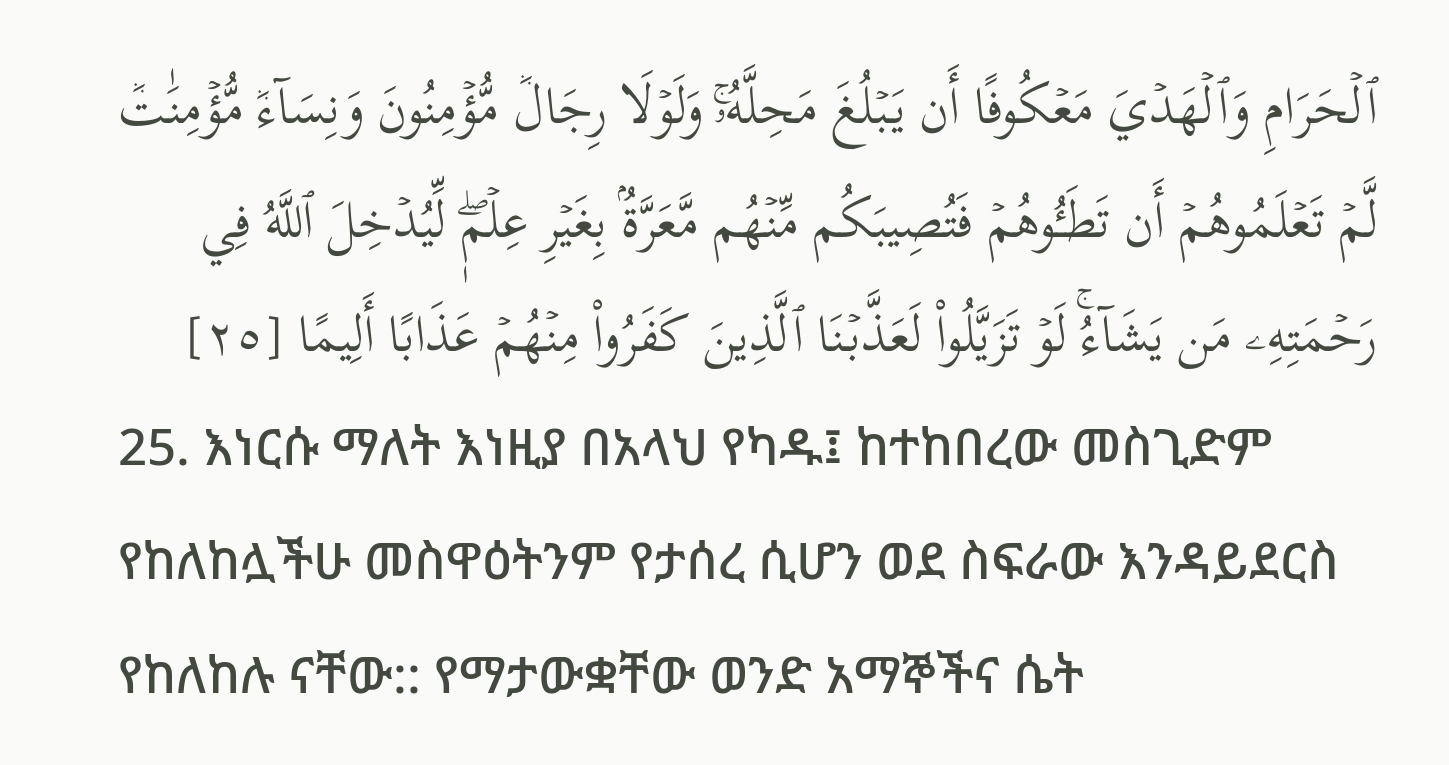ٱلۡحَرَامِ وَٱلۡهَدۡيَ مَعۡكُوفًا أَن يَبۡلُغَ مَحِلَّهُۥۚ وَلَوۡلَا رِجَالٞ مُّؤۡمِنُونَ وَنِسَآءٞ مُّؤۡمِنَٰتٞ لَّمۡ تَعۡلَمُوهُمۡ أَن تَطَـُٔوهُمۡ فَتُصِيبَكُم مِّنۡهُم مَّعَرَّةُۢ بِغَيۡرِ عِلۡمٖۖ لِّيُدۡخِلَ ٱللَّهُ فِي رَحۡمَتِهِۦ مَن يَشَآءُۚ لَوۡ تَزَيَّلُواْ لَعَذَّبۡنَا ٱلَّذِينَ كَفَرُواْ مِنۡهُمۡ عَذَابًا أَلِيمًا [٢٥]
25. እነርሱ ማለት እነዚያ በአላህ የካዱ፤ ከተከበረው መስጊድም የከለከሏችሁ መስዋዕትንም የታሰረ ሲሆን ወደ ስፍራው እንዳይደርስ የከለከሉ ናቸው:: የማታውቋቸው ወንድ አማኞችና ሴት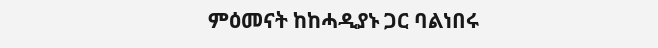ምዕመናት ከከሓዲያኑ ጋር ባልነበሩ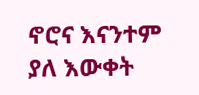ኖሮና እናንተም ያለ እውቀት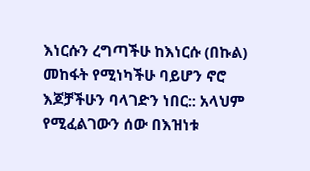እነርሱን ረግጣችሁ ከእነርሱ (በኩል) መከፋት የሚነካችሁ ባይሆን ኖሮ እጆቻችሁን ባላገድን ነበር:: አላህም የሚፈልገውን ሰው በእዝነቱ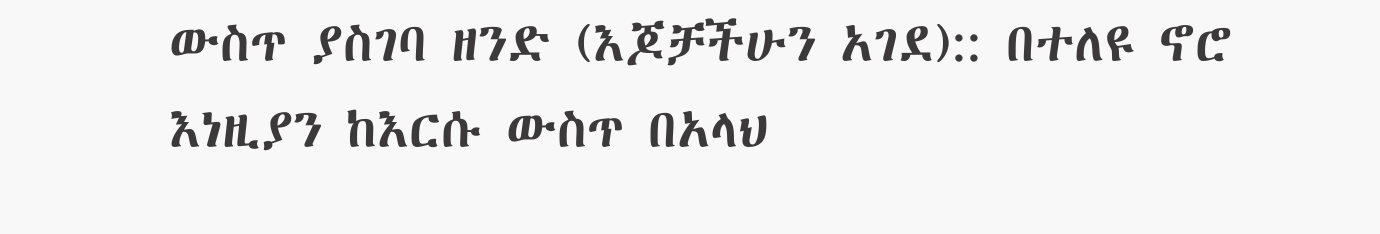ውስጥ ያስገባ ዘንድ (እጆቻችሁን አገደ):: በተለዩ ኖሮ እነዚያን ከእርሱ ውስጥ በአላህ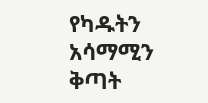የካዱትን አሳማሚን ቅጣት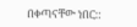በቀጣናቸው ነበር::